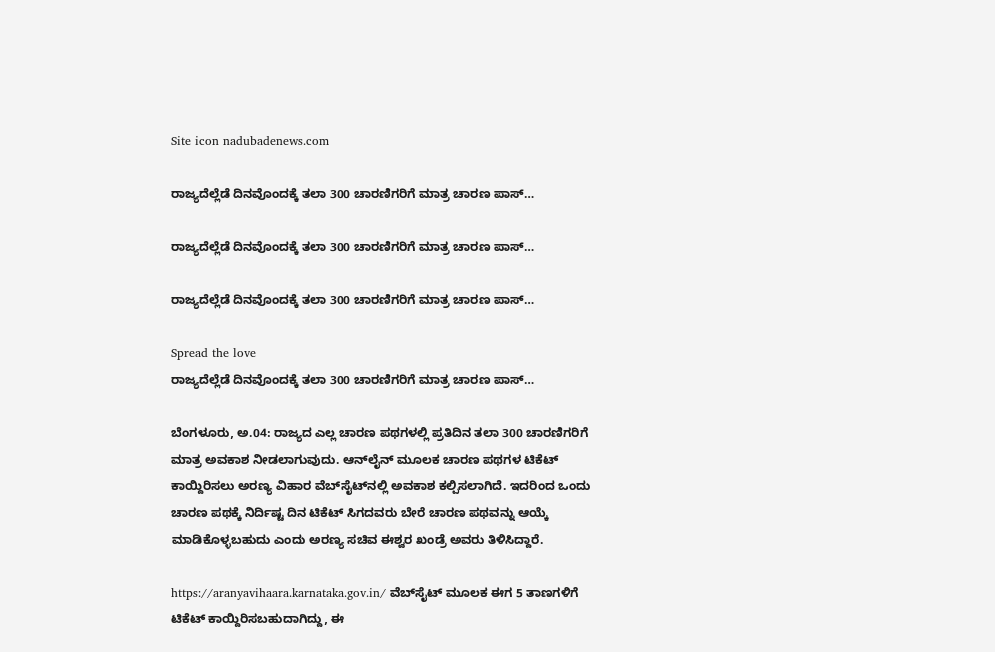Site icon nadubadenews.com

ರಾಜ್ಯದೆಲ್ಲೆಡೆ ದಿನವೊಂದಕ್ಕೆ ತಲಾ 300 ಚಾರಣಿಗರಿಗೆ ಮಾತ್ರ ಚಾರಣ ಪಾಸ್…

ರಾಜ್ಯದೆಲ್ಲೆಡೆ ದಿನವೊಂದಕ್ಕೆ ತಲಾ 300 ಚಾರಣಿಗರಿಗೆ ಮಾತ್ರ ಚಾರಣ ಪಾಸ್…

ರಾಜ್ಯದೆಲ್ಲೆಡೆ ದಿನವೊಂದಕ್ಕೆ ತಲಾ 300 ಚಾರಣಿಗರಿಗೆ ಮಾತ್ರ ಚಾರಣ ಪಾಸ್…

Spread the love
ರಾಜ್ಯದೆಲ್ಲೆಡೆ ದಿನವೊಂದಕ್ಕೆ ತಲಾ 300 ಚಾರಣಿಗರಿಗೆ ಮಾತ್ರ ಚಾರಣ ಪಾಸ್…

ಬೆಂಗಳೂರು, ಅ.04: ರಾಜ್ಯದ ಎಲ್ಲ ಚಾರಣ ಪಥಗಳಲ್ಲಿ ಪ್ರತಿದಿನ ತಲಾ 300 ಚಾರಣಿಗರಿಗೆ ಮಾತ್ರ ಅವಕಾಶ ನೀಡಲಾಗುವುದು. ಆನ್‌ಲೈನ್‌ ಮೂಲಕ ಚಾರಣ ಪಥಗಳ ಟಿಕೆಟ್‌ ಕಾಯ್ದಿರಿಸಲು ಅರಣ್ಯ ವಿಹಾರ ವೆಬ್‌ಸೈಟ್‌ನಲ್ಲಿ ಅವಕಾಶ ಕಲ್ಪಿಸಲಾಗಿದೆ. ಇದರಿಂದ ಒಂದು ಚಾರಣ ಪಥಕ್ಕೆ ನಿರ್ದಿಷ್ಟ ದಿನ ಟಿಕೆಟ್‌ ಸಿಗದವರು ಬೇರೆ ಚಾರಣ ಪಥವನ್ನು ಆಯ್ಕೆ ಮಾಡಿಕೊಳ್ಳಬಹುದು ಎಂದು ಅರಣ್ಯ ಸಚಿವ ಈಶ್ವರ ಖಂಡ್ರೆ ಅವರು ತಿಳಿಸಿದ್ದಾರೆ.

https://aranyavihaara.karnataka.gov.in/ ವೆಬ್‌ಸೈಟ್‌ ಮೂಲಕ ಈಗ 5 ತಾಣಗಳಿಗೆ ಟಿಕೆಟ್‌ ಕಾಯ್ದಿರಿಸಬಹುದಾಗಿದ್ದು, ಈ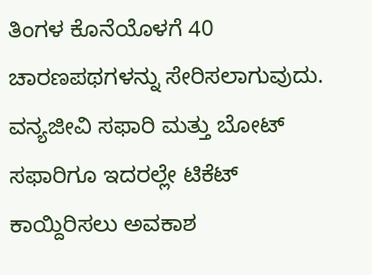ತಿಂಗಳ ಕೊನೆಯೊಳಗೆ 40 ಚಾರಣಪಥಗಳನ್ನು ಸೇರಿಸಲಾಗುವುದು. ವನ್ಯಜೀವಿ ಸಫಾರಿ ಮತ್ತು ಬೋಟ್‌ ಸಫಾರಿಗೂ ಇದರಲ್ಲೇ ಟಿಕೆಟ್‌ ಕಾಯ್ದಿರಿಸಲು ಅವಕಾಶ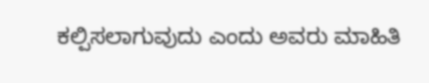ಕಲ್ಪಿಸಲಾಗುವುದು ಎಂದು ಅವರು ಮಾಹಿತಿ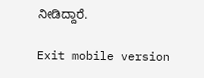ನೀಡಿದ್ದಾರೆ.

Exit mobile version